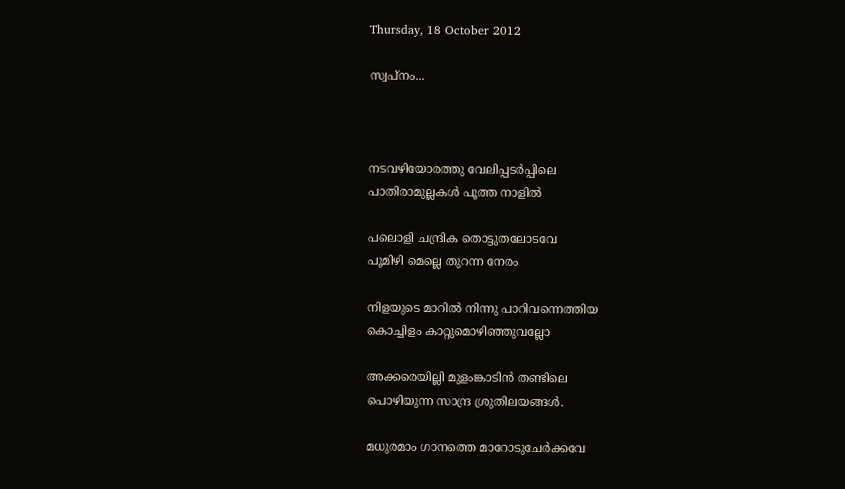Thursday, 18 October 2012

സ്വപ്നം...



നടവഴിയോരത്തു വേലിപ്പടര്‍പ്പിലെ
പാതിരാമുല്ലകള്‍ പൂത്ത നാളില്‍

പലൊളി ചന്ദ്രിക തൊട്ടുതലോടവേ
പൂമിഴി മെല്ലെ തുറന്ന നേരം

നിളയുടെ മാറില്‍ നിന്നു പാറിവന്നെത്തിയ
കൊച്ചിളം കാറ്റുമൊഴിഞ്ഞുവല്ലോ

അക്കരെയില്ലി മുളംങ്കാടിന്‍ തണ്ടിലെ
പൊഴിയുന്ന സാന്ദ്ര ശ്രുതിലയങ്ങള്‍.

മധുരമാം ഗാനത്തെ മാറോടുചേര്‍ക്കവേ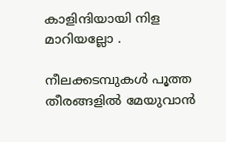കാളിന്ദിയായി നിള മാറിയല്ലോ .

നീലക്കടമ്പുകള്‍ പൂത്ത തീരങ്ങളില്‍ മേയുവാന്‍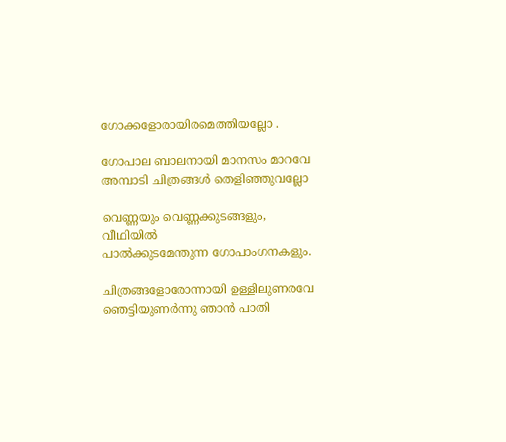ഗോക്കളോരായിരമെത്തിയല്ലോ .

ഗോപാല ബാലനായി മാനസം മാറവേ
അമ്പാടി ചിത്രങ്ങള്‍ തെളിഞ്ഞുവല്ലോ

വെണ്ണയും വെണ്ണക്കുടങ്ങളും, വീഥിയില്‍
പാല്‍ക്കുടമേന്തുന്ന ഗോപാംഗനകളും.

ചിത്രങ്ങളോരോന്നായി ഉള്ളിലുണരവേ
ഞെട്ടിയുണര്‍ന്നു ഞാന്‍ പാതി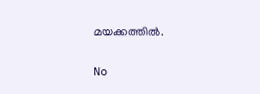മയക്കത്തില്‍.

No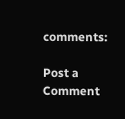comments:

Post a Comment